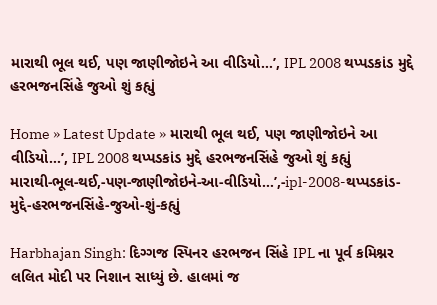મારાથી ભૂલ થઈ, પણ જાણીજોઇને આ વીડિયો…’, IPL 2008 થપ્પડકાંડ મુદ્દે હરભજનસિંહે જુઓ શું કહ્યું

Home » Latest Update » મારાથી ભૂલ થઈ, પણ જાણીજોઇને આ વીડિયો…’, IPL 2008 થપ્પડકાંડ મુદ્દે હરભજનસિંહે જુઓ શું કહ્યું
મારાથી-ભૂલ-થઈ,-પણ-જાણીજોઇને-આ-વીડિયો…’,-ipl-2008-થપ્પડકાંડ-મુદ્દે-હરભજનસિંહે-જુઓ-શું-કહ્યું

Harbhajan Singh: દિગ્ગજ સ્પિનર હરભજન સિંહે IPL ના પૂર્વ કમિશ્નર લલિત મોદી પર નિશાન સાધ્યું છે. હાલમાં જ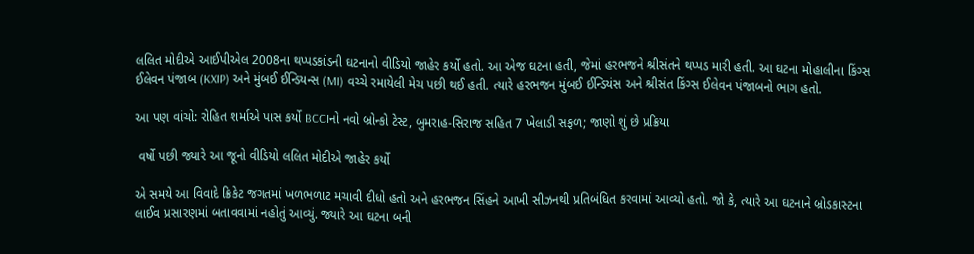લલિત મોદીએ આઈપીએલ 2008ના થપ્પડકાંડની ઘટનાનો વીડિયો જાહેર કર્યો હતો. આ એજ ઘટના હતી, જેમાં હરભજને શ્રીસંતને થપ્પડ મારી હતી. આ ઘટના મોહાલીના કિંગ્સ ઈલેવન પંજાબ (KXIP) અને મુંબઈ ઈન્ડિયન્સ (MI) વચ્ચે રમાયેલી મેચ પછી થઈ હતી. ત્યારે હરભજન મુંબઈ ઈન્ડિયંસ અને શ્રીસંત કિંગ્સ ઈલેવન પંજાબનો ભાગ હતો.

આ પણ વાંચો: રોહિત શર્માએ પાસ કર્યો BCCIનો નવો બ્રોન્કો ટેસ્ટ, બુમરાહ-સિરાજ સહિત 7 ખેલાડી સફળ; જાણો શું છે પ્રક્રિયા

 વર્ષો પછી જ્યારે આ જૂનો વીડિયો લલિત મોદીએ જાહેર કર્યો

એ સમયે આ વિવાદે ક્રિકેટ જગતમાં ખળભળાટ મચાવી દીધો હતો અને હરભજન સિંહને આખી સીઝનથી પ્રતિબંધિત કરવામાં આવ્યો હતો. જો કે, ત્યારે આ ઘટનાને બ્રોડકાસ્ટના લાઈવ પ્રસારણમાં બતાવવામાં નહોતું આવ્યું. જ્યારે આ ઘટના બની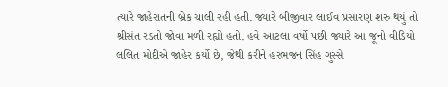ત્યારે જાહેરાતની બ્રેક ચાલી રહી હતી. જ્યારે બીજીવાર લાઈવ પ્રસારણ શરુ થયું તો શ્રીસંત રડતો જોવા મળી રહ્યો હતો. હવે આટલા વર્ષો પછી જ્યારે આ જૂનો વીડિયો લલિત મોદીએ જાહેર કર્યો છે, જેથી કરીને હરભજન સિંહ ગુસ્સે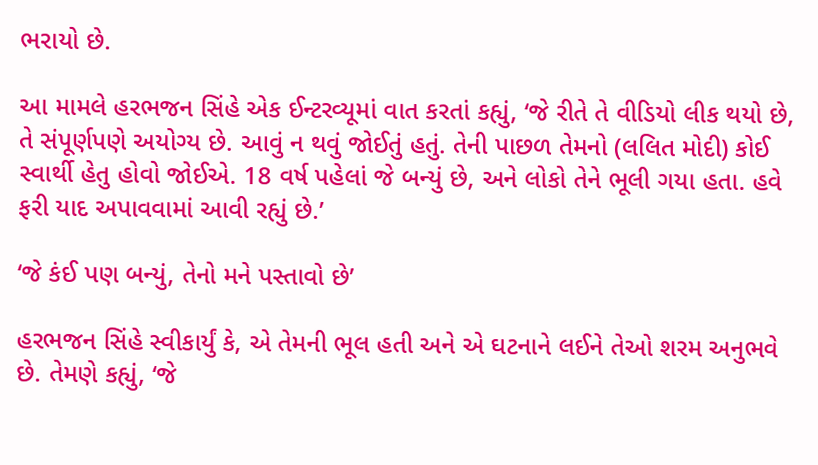ભરાયો છે.

આ મામલે હરભજન સિંહે એક ઈન્ટરવ્યૂમાં વાત કરતાં કહ્યું, ‘જે રીતે તે વીડિયો લીક થયો છે, તે સંપૂર્ણપણે અયોગ્ય છે. આવું ન થવું જોઈતું હતું. તેની પાછળ તેમનો (લલિત મોદી) કોઈ સ્વાર્થી હેતુ હોવો જોઈએ. 18 વર્ષ પહેલાં જે બન્યું છે, અને લોકો તેને ભૂલી ગયા હતા. હવે ફરી યાદ અપાવવામાં આવી રહ્યું છે.’

‘જે કંઈ પણ બન્યું, તેનો મને પસ્તાવો છે’

હરભજન સિંહે સ્વીકાર્યું કે, એ તેમની ભૂલ હતી અને એ ઘટનાને લઈને તેઓ શરમ અનુભવે છે. તેમણે કહ્યું, ‘જે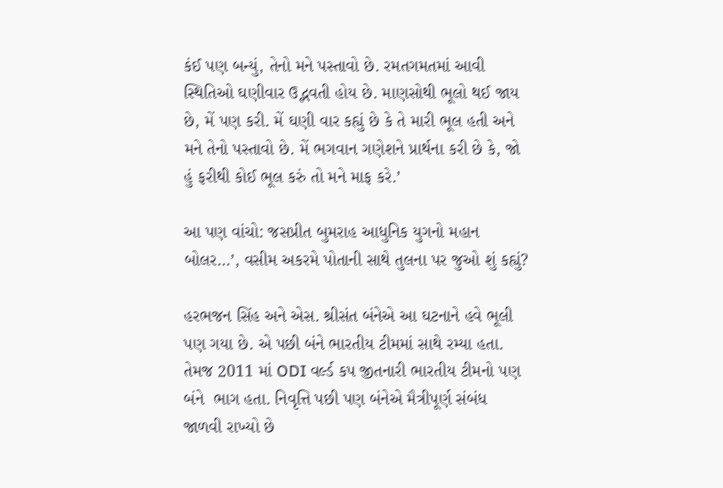કંઈ પણ બન્યું, તેનો મને પસ્તાવો છે. રમતગમતમાં આવી સ્થિતિઓ ઘણીવાર ઉદ્ભવતી હોય છે. માણસોથી ભૂલો થઈ જાય છે, મેં પણ કરી. મેં ઘણી વાર કહ્યું છે કે તે મારી ભૂલ હતી અને મને તેનો પસ્તાવો છે. મેં ભગવાન ગણેશને પ્રાર્થના કરી છે કે, જો હું ફરીથી કોઈ ભૂલ કરું તો મને માફ કરે.’

આ પણ વાંચો: જસપ્રીત બુમરાહ આધુનિક યુગનો મહાન બોલર…’, વસીમ અકરમે પોતાની સાથે તુલના પર જુઓ શું કહ્યું?

હરભજન સિંહ અને એસ. શ્રીસંત બંનેએ આ ઘટનાને હવે ભૂલી પણ ગયા છે. એ પછી બંને ભારતીય ટીમમાં સાથે રમ્યા હતા. તેમજ 2011 માં ODI વર્લ્ડ કપ જીતનારી ભારતીય ટીમનો પણ બંને  ભાગ હતા. નિવૃત્તિ પછી પણ બંનેએ મૈત્રીપૂર્ણ સંબંધ જાળવી રાખ્યો છે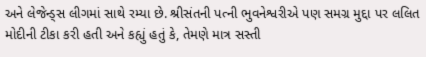અને લેજેન્ડ્સ લીગમાં સાથે રમ્યા છે. શ્રીસંતની પત્ની ભુવનેશ્વરીએ પણ સમગ્ર મુદ્દા પર લલિત મોદીની ટીકા કરી હતી અને કહ્યું હતું કે, તેમણે માત્ર સસ્તી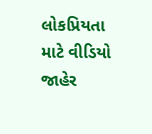લોકપ્રિયતા માટે વીડિયો જાહેર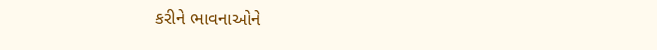કરીને ભાવનાઓને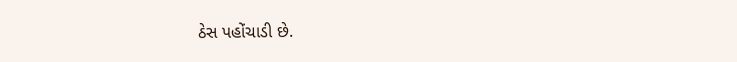ઠેસ પહોંચાડી છે.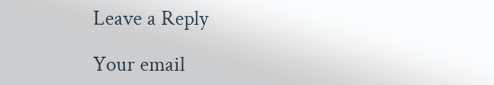Leave a Reply

Your email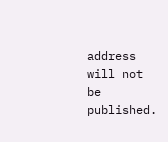address will not be published.